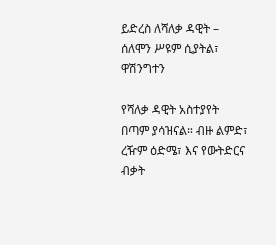ይድረስ ለሻለቃ ዳዊት – ሰለሞን ሥዩም ሲያትል፣ ዋሽንግተን

የሻለቃ ዳዊት አስተያየት በጣም ያሳዝናል። ብዙ ልምድ፣ ረዥም ዕድሜ፣ እና የውትድርና ብቃት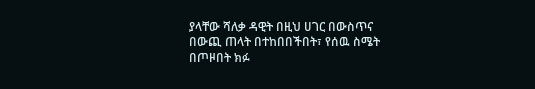ያላቸው ሻለቃ ዳዊት በዚህ ሀገር በውስጥና በውጪ ጠላት በተከበበችበት፣ የሰዉ ስሜት በጦዞበት ክፉ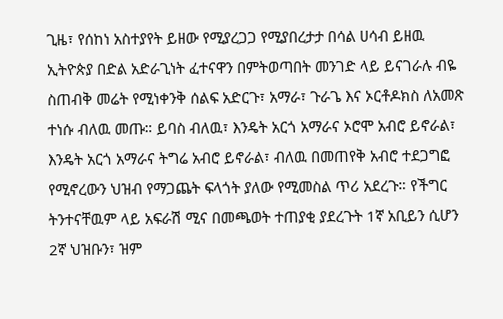ጊዜ፣ የሰከነ አስተያየት ይዘው የሚያረጋጋ የሚያበረታታ በሳል ሀሳብ ይዘዉ ኢትዮጵያ በድል አድራጊነት ፈተናዋን በምትወጣበት መንገድ ላይ ይናገራሉ ብዬ ስጠብቅ መሬት የሚነቀንቅ ሰልፍ አድርጉ፣ አማራ፣ ጉራጌ እና ኦርቶዶክስ ለአመጽ ተነሱ ብለዉ መጡ። ይባስ ብለዉ፣ እንዴት አርጎ አማራና ኦሮሞ አብሮ ይኖራል፣ እንዴት አርጎ አማራና ትግሬ አብሮ ይኖራል፣ ብለዉ በመጠየቅ አብሮ ተደጋግፎ የሚኖረውን ህዝብ የማጋጨት ፍላጎት ያለው የሚመስል ጥሪ አደረጉ። የችግር ትንተናቸዉም ላይ አፍራሽ ሚና በመጫወት ተጠያቂ ያደረጉት 1ኛ አቢይን ሲሆን 2ኛ ህዝቡን፣ ዝም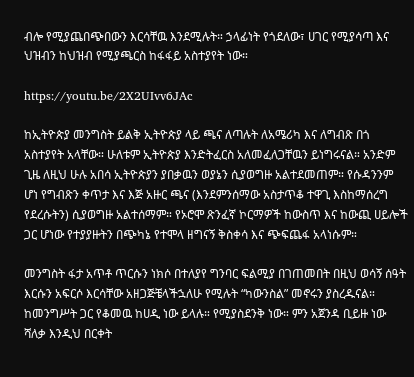ብሎ የሚያጨበጭበውን እርሳቸዉ እንደሚሉት። ኃላፊነት የጎደለው፣ ሀገር የሚያሳጣ እና ህዝብን ከህዝብ የሚያጫርስ ከፋፋይ አስተያየት ነው።

https://youtu.be/2X2UIvv6JAc

ከኢትዮጵያ መንግስት ይልቅ ኢትዮጵያ ላይ ጫና ለጣሉት ለአሜሪካ እና ለግብጽ በጎ አስተያየት አላቸው። ሁለቱም ኢትዮጵያ እንድትፈርስ አለመፈለጋቸዉን ይነግሩናል። አንድም ጊዜ ለዚህ ሁሉ አበሳ ኢትዮጵያን ያበቃዉን ወያኔን ሲያወግዙ አልተደመጠም። የሱዳንንም ሆነ የግብጽን ቀጥታ እና እጅ አዙር ጫና (እንደምንሰማው አስታጥቆ ተዋጊ እስከማሰረግ የደረሱትን) ሲያወግዙ አልተሰማም። የኦሮሞ ጽንፈኛ ኮርማዎች ከውስጥ እና ከውጪ ሀይሎች ጋር ሆነው የተያያዙትን በጭካኔ የተሞላ ዘግናኝ ቅስቀሳ እና ጭፍጨፋ አላነሱም።

መንግስት ፋታ አጥቶ ጥርሱን ነክሶ በተለያየ ግንባር ፍልሚያ በገጠመበት በዚህ ወሳኝ ሰዓት እርሱን አፍርሶ እርሳቸው አዘጋጅቼላችኋለሁ የሚሉት “ካውንስል” መኖሩን ያስረዱናል። ከመንግሥት ጋር የቆመዉ ከሀዲ ነው ይላሉ። የሚያስደንቅ ነው። ምን አጀንዳ ቢይዙ ነው ሻለቃ እንዲህ በርቀት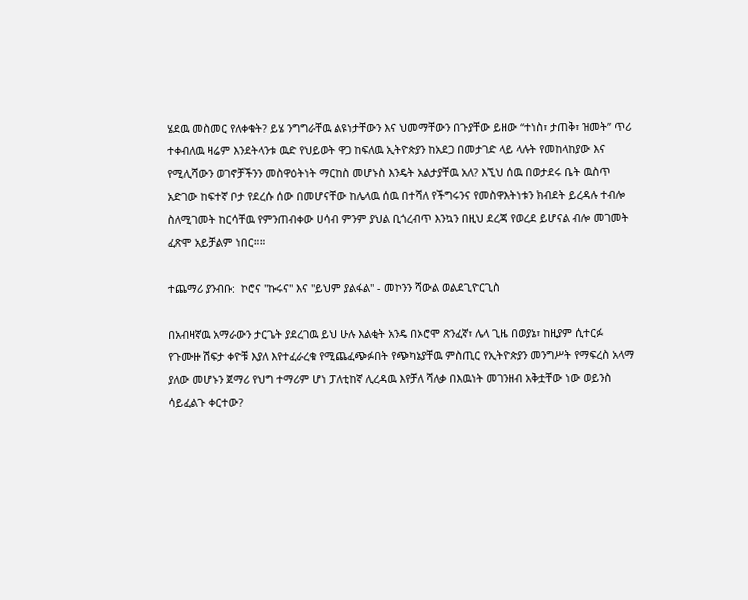ሄደዉ መስመር የለቀቁት? ይሄ ንግግራቸዉ ልዩነታቸውን እና ህመማቸውን በጉያቸው ይዘው “ተነስ፣ ታጠቅ፣ ዝመት” ጥሪ ተቀብለዉ ዛሬም እንደትላንቱ ዉድ የህይወት ዋጋ ከፍለዉ ኢትዮጵያን ከአደጋ በመታገድ ላይ ላሉት የመከላከያው እና የሚሊሻውን ወገኖቻችንን መስዋዕትነት ማርከስ መሆኑስ እንዴት አልታያቸዉ አለ? እኚህ ሰዉ በወታደሩ ቤት ዉስጥ አድገው ከፍተኛ ቦታ የደረሱ ሰው በመሆናቸው ከሌላዉ ሰዉ በተሻለ የችግሩንና የመስዋእትነቱን ክብደት ይረዳሉ ተብሎ ስለሚገመት ከርሳቸዉ የምንጠብቀው ሀሳብ ምንም ያህል ቢጎረብጥ እንኳን በዚህ ደረጃ የወረደ ይሆናል ብሎ መገመት ፈጽሞ አይቻልም ነበር።።

ተጨማሪ ያንብቡ:  ኮሮና "ኩሩና" እና "ይህም ያልፋል" - መኮንን ሻውል ወልደጊዮርጊስ

በአብዛኛዉ አማራውን ታርጌት ያደረገዉ ይህ ሁሉ እልቂት አንዴ በኦሮሞ ጽንፈኛ፣ ሌላ ጊዜ በወያኔ፣ ከዚያም ሲተርፉ የጉሙዙ ሽፍታ ቀዮቹ እያለ እየተፈራረቁ የሚጨፈጭፉበት የጭካኔያቸዉ ምስጢር የኢትዮጵያን መንግሥት የማፍረስ አላማ ያለው መሆኑን ጀማሪ የህግ ተማሪም ሆነ ፓለቲከኛ ሊረዳዉ እየቻለ ሻለቃ በእዉነት መገንዘብ አቅቷቸው ነው ወይንስ ሳይፈልጉ ቀርተው?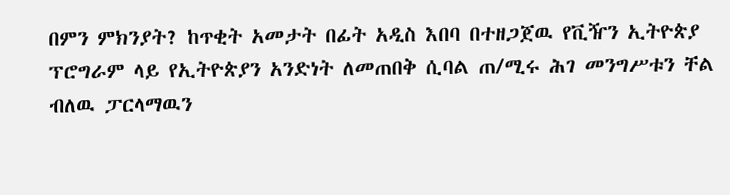በምን ምክንያት? ከጥቂት አመታት በፊት አዲስ እበባ በተዘጋጀዉ የቪዥን ኢትዮጵያ ፕሮግራም ላይ የኢትዮጵያን አንድነት ለመጠበቅ ሲባል ጠ/ሚሩ ሕገ መንግሥቱን ቸል ብለዉ ፓርላማዉን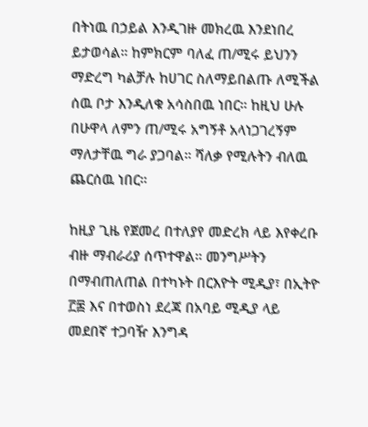በትነዉ በኃይል እንዲገዙ መክረዉ እንደነበረ ይታወሳል። ከምክርም ባለፈ ጠ/ሚሩ ይህንን ማድረግ ካልቻሉ ከሀገር ስለማይበልጡ ለሚችል ሰዉ ቦታ እንዲለቁ አሳስበዉ ነበር። ከዚህ ሁሉ በሁዋላ ለምን ጠ/ሚሩ አግኝቶ አላነጋገረኝም ማለታቸዉ ግራ ያጋባል። ሻለቃ የሚሉትን ብለዉ ጨርሰዉ ነበር።

ከዚያ ጊዜ የጀመረ በተለያየ መድረክ ላይ እየቀረቡ ብዙ ማብራሪያ ሰጥተዋል። መንግሥትን በማብጠለጠል በተካኑት በርእዮት ሚዲያ፣ በኢትዮ ፫፷ እና በተወስነ ደረጃ በአባይ ሚዲያ ላይ መደበኛ ተጋባዥ እንግዳ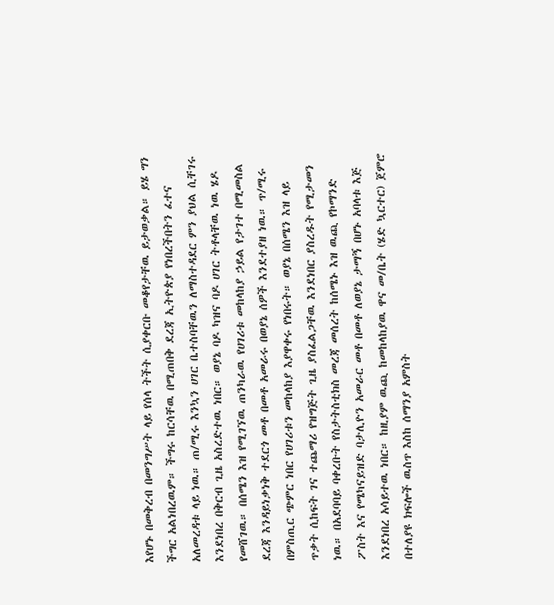እየሆኑ በመቅረብ በመንግሥት ላይ የሰላ ትችት ሲያቀርቡ መቆየታቸዉ ይታወቃል። ይሄ ግን ችግር አልነበረዉም። ችግሩ ከርሳቸዉ በሚጠበቅ ደረጃ ኢትዮጵያ የነበረችበትን ፈተና አለመረዳቱ ላይ ነዉ። ጠ/ሚሩ እንኳን ሀገር ቤተስባቸዉን ለማስተዳደር ምን ያህል ሲቸገሩ እንደነበረ በቅርብ ጊዜ አስረድተዉ ነበር። ወያኔ ባዶ ካዝና ባዶ ሀገር ትቶላቸዉ ነዉ ሄዶ የመሸገዉ። በሰሜን እዝ የሚገኘዉ ጠንካራዉ የሀገሪቱ መከላከያ ኃይል የታገተ በሚመስል ደረጃ እንዳይነቃነቅ ተደርጎ መቶ በመቶ አመራሩ በወያኔ ሰዎች እንደተያዘ ነዉ። ጥ/ሚሩ በምስጢር ጭምር ነበር የሀገሪቱን መከላከያ እያዋቀሩ የነበሩት። ወያኔ በሰሜን እዝ ላይ ጥቃት ሲከፍት ገና ተጨማሪ የዝግጅት ጊዜ ያስፈልጋቸዉ እንደነበር ያስረዱት የሚታመን ነዉ። በአደባባይ ባቀረቡት የስታትስቲክስ መረጃ መሰረት ከሰሜኑ እዝ ዉጪ የኮማንድ ፖስት እና የሜካናይዝድ ባታሊዮን አመራር መቶ በመቶ ለወያኔ ታማኝ በሆኑ አባላቱ እጅ እንደነበረ አሳይተዉ ነበር። ከዚያም ዉጪ ከመከላከያዉ ዋና መ/ቤት (ሄድ ኳርተር) ጀምሮ በተለያዩ ክፍሎች ዉስጥ እስከ ሰማንያ አምስት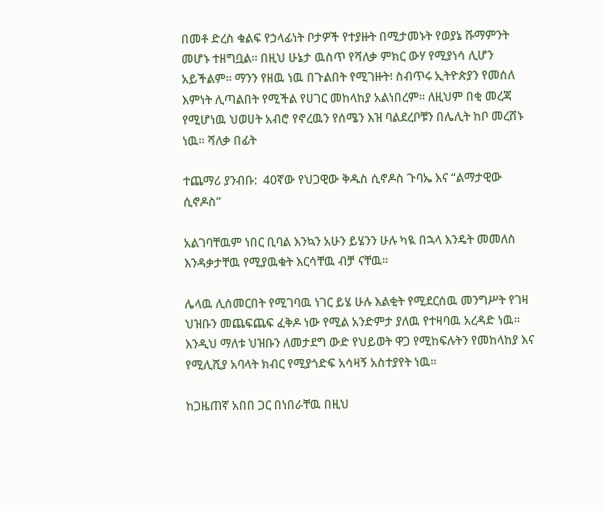በመቶ ድረስ ቁልፍ የኃላፊነት ቦታዎች የተያዙት በሚታመኑት የወያኔ ሹማምንት መሆኑ ተዘግቧል። በዚህ ሁኔታ ዉስጥ የሻለቃ ምክር ውሃ የሚያነሳ ሊሆን አይችልም። ማንን የዘዉ ነዉ በጉልበት የሚገዙት፧ ስብጥሩ ኢትዮጵያን የመሰለ እምነት ሊጣልበት የሚችል የሀገር መከላከያ አልነበረም። ለዚህም በቂ መረጃ የሚሆነዉ ህወሀት አብሮ የኖረዉን የሰሜን እዝ ባልደረቦቹን በሌሊት ከቦ መረሸኑ ነዉ። ሻለቃ በፊት

ተጨማሪ ያንብቡ:  40ኛው የህጋዊው ቅዱስ ሲኖዶስ ጉባኤ እና “ልማታዊው ሲኖዶስ”

አልገባቸዉም ነበር ቢባል እንኳን አሁን ይሄንን ሁሉ ካዪ በኋላ እንዴት መመለስ እንዳቃታቸዉ የሚያዉቁት እርሳቸዉ ብቻ ናቸዉ።

ሌላዉ ሊሰመርበት የሚገባዉ ነገር ይሄ ሁሉ እልቂት የሚደርሰዉ መንግሥት የገዛ ህዝቡን መጨፍጨፍ ፈቅዶ ነው የሚል አንድምታ ያለዉ የተዛባዉ አረዳድ ነዉ። እንዲህ ማለቱ ህዝቡን ለመታደግ ውድ የህይወት ዋጋ የሚከፍሉትን የመከላከያ እና የሚሊሺያ አባላት ክብር የሚያጎድፍ አሳዛኝ አስተያየት ነዉ።

ከጋዜጠኛ አበበ ጋር በነበራቸዉ በዚህ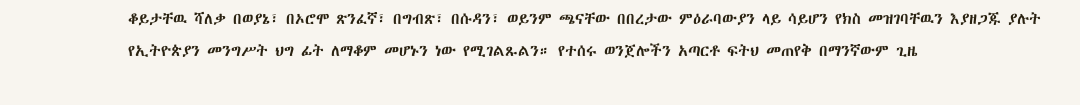ቆይታቸዉ ሻለቃ በወያኔ፣ በኦሮሞ ጽንፈኛ፣ በግብጽ፣ በሱዳን፣ ወይንም ጫናቸው በበረታው ምዕራባውያን ላይ ሳይሆን የክስ መዝገባቸዉን እያዘጋጁ ያሉት የኢትዮጵያን መንግሥት ህግ ፊት ለማቆም መሆኑን ነው የሚገልጹልን። የተሰሩ ወንጀሎችን አጣርቶ ፍትህ መጠየቅ በማንኛውም ጊዜ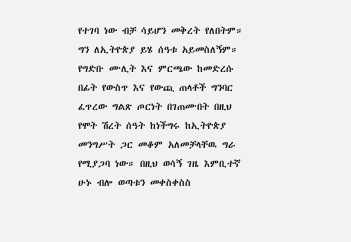የተገባ ነው ብቻ ሳይሆን መቅረት የለበትም። ግን ለኢትዮጵያ ይሄ ሰዓቱ አይመስለኝም። የግድቡ ሙሊት እና ምርጫው ከመድረሱ በፊት የውስጥ እና የውጪ ጠላቶች ግንባር ፈጥረው ግልጽ ጦርነት በገጠሙበት በዚህ የሞት ሽረት ሰዓት ከነችግሩ ከኢትዮጵያ መንግሥት ጋር መቆም አለመቻላቸዉ ግራ የሚያጋባ ነው። በዚህ ወሳኝ ገዜ እምቢተኛ ሁኑ ብሎ ወጣቱን መቀስቀስስ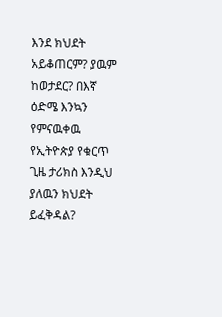እንደ ክህደት አይቆጠርም? ያዉም ከወታደር? በእኛ ዕድሜ እንኳን የምናዉቀዉ የኢትዮጵያ የቁርጥ ጊዜ ታሪክስ እንዲህ ያለዉን ክህደት ይፈቅዳል?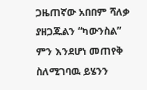ጋዜጠኛው አበበም ሻለቃ ያዘጋጁልን “ካውንስል” ምን እንደሆነ መጠየቅ ስለሚገባዉ ይሄንን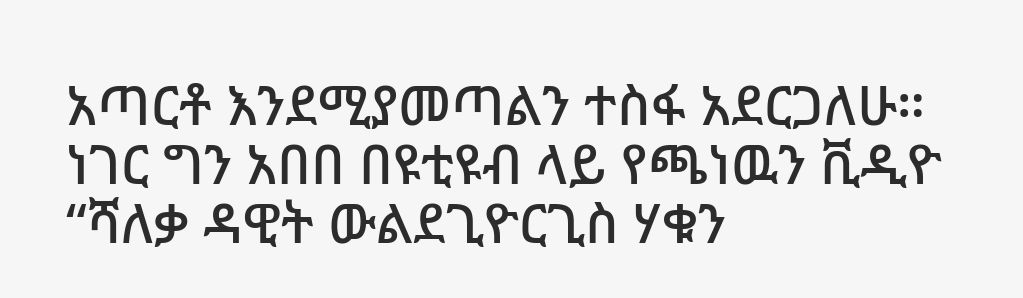አጣርቶ እንደሚያመጣልን ተስፋ አደርጋለሁ። ነገር ግን አበበ በዩቲዩብ ላይ የጫነዉን ቪዲዮ “ሻለቃ ዳዊት ውልደጊዮርጊስ ሃቁን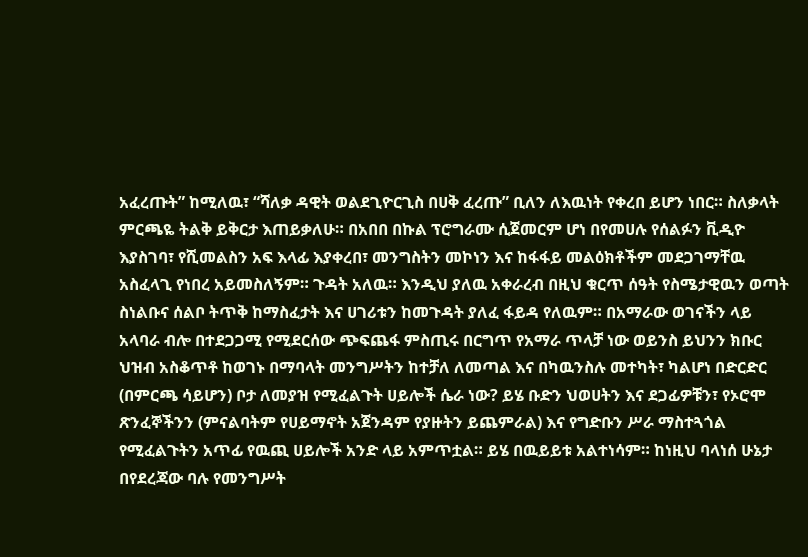አፈረጡት” ከሚለዉ፣ “ሻለቃ ዳዊት ወልደጊዮርጊስ በሀቅ ፈረጡ” ቢለን ለእዉነት የቀረበ ይሆን ነበር። ስለቃላት ምርጫዬ ትልቅ ይቅርታ እጠይቃለሁ። በአበበ በኩል ፕሮግራሙ ሲጀመርም ሆነ በየመሀሉ የሰልፉን ቪዲዮ እያስገባ፣ የሺመልስን አፍ እላፊ እያቀረበ፣ መንግስትን መኮነን እና ከፋፋይ መልዕክቶችም መደጋገማቸዉ አስፈላጊ የነበረ አይመስለኝም። ጉዳት አለዉ። እንዲህ ያለዉ አቀራረብ በዚህ ቁርጥ ሰዓት የስሜታዊዉን ወጣት ስነልቡና ሰልቦ ትጥቅ ከማስፈታት እና ሀገሪቱን ከመጉዳት ያለፈ ፋይዳ የለዉም። በአማራው ወገናችን ላይ አላባራ ብሎ በተደጋጋሚ የሚደርሰው ጭፍጨፋ ምስጢሩ በርግጥ የአማራ ጥላቻ ነው ወይንስ ይህንን ክቡር ህዝብ አስቆጥቶ ከወገኑ በማባላት መንግሥትን ከተቻለ ለመጣል እና በካዉንስሉ መተካት፣ ካልሆነ በድርድር (በምርጫ ሳይሆን) ቦታ ለመያዝ የሚፈልጉት ሀይሎች ሴራ ነው? ይሄ ቡድን ህወሀትን እና ደጋፊዎቹን፣ የኦሮሞ ጽንፈኞችንን (ምናልባትም የሀይማኖት አጀንዳም የያዙትን ይጨምራል) እና የግድቡን ሥራ ማስተጓጎል የሚፈልጉትን አጥፊ የዉጪ ሀይሎች አንድ ላይ አምጥቷል። ይሄ በዉይይቱ አልተነሳም። ከነዚህ ባላነሰ ሁኔታ በየደረጃው ባሉ የመንግሥት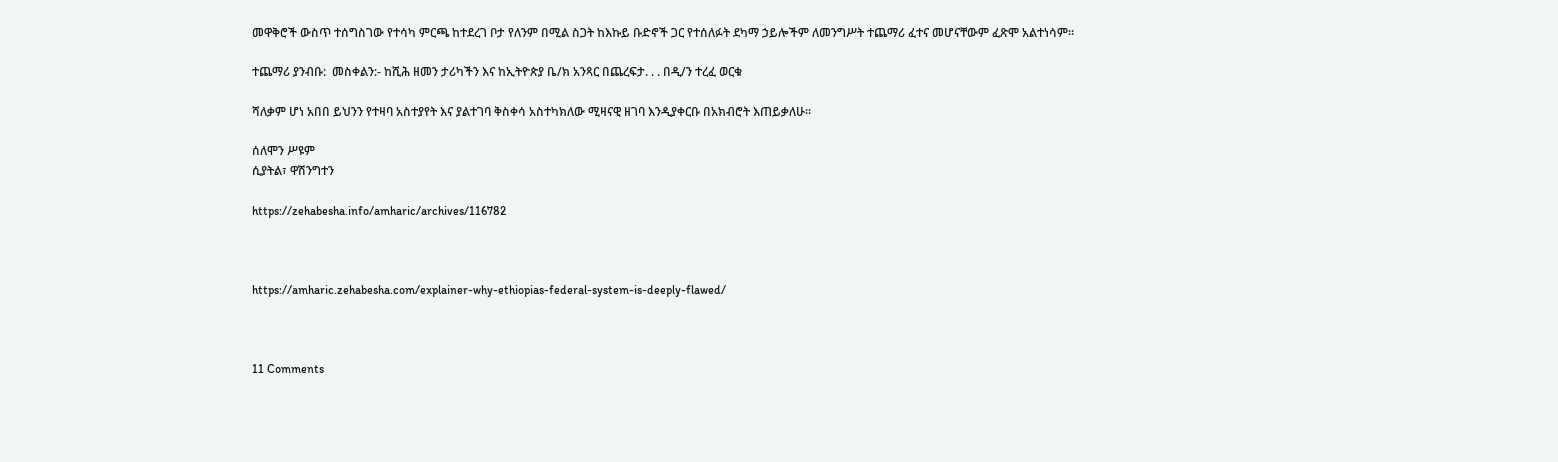መዋቅሮች ውስጥ ተሰግስገው የተሳካ ምርጫ ከተደረገ ቦታ የለንም በሚል ስጋት ከእኩይ ቡድኖች ጋር የተሰለፉት ደካማ ኃይሎችም ለመንግሥት ተጨማሪ ፈተና መሆናቸውም ፈጽሞ አልተነሳም።

ተጨማሪ ያንብቡ:  መስቀልን:- ከሺሕ ዘመን ታሪካችን እና ከኢትዮጵያ ቤ/ክ አንጻር በጨረፍታ. . . በዲ/ን ተረፈ ወርቁ

ሻለቃም ሆነ አበበ ይህንን የተዛባ አስተያየት እና ያልተገባ ቅስቀሳ አስተካክለው ሚዛናዊ ዘገባ እንዲያቀርቡ በአክብሮት እጠይቃለሁ።

ሰለሞን ሥዩም
ሲያትል፣ ዋሽንግተን

https://zehabesha.info/amharic/archives/116782



https://amharic.zehabesha.com/explainer-why-ethiopias-federal-system-is-deeply-flawed/



11 Comments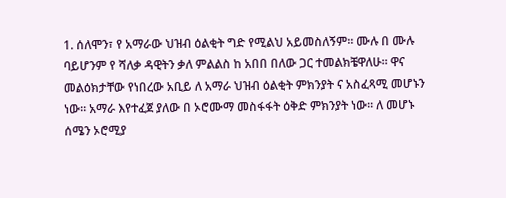1. ሰለሞን፣ የ አማራው ህዝብ ዕልቂት ግድ የሚልህ አይመስለኝም። ሙሉ በ ሙሉ ባይሆንም የ ሻለቃ ዳዊትን ቃለ ምልልስ ከ አበበ በለው ጋር ተመልክቼዋለሁ። ዋና መልዕክታቸው የነበረው አቢይ ለ አማራ ህዝብ ዕልቂት ምክንያት ና አስፈጻሚ መሆኑን ነው። አማራ እየተፈጀ ያለው በ ኦሮሙማ መስፋፋት ዕቅድ ምክንያት ነው። ለ መሆኑ ሰሜን ኦሮሚያ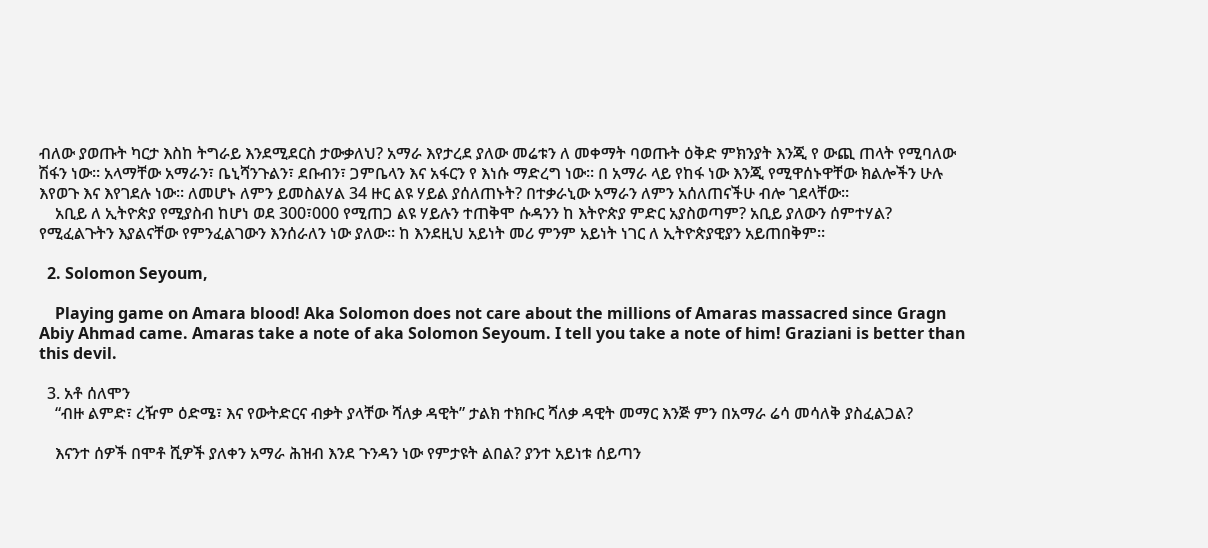ብለው ያወጡት ካርታ እስከ ትግራይ እንደሚደርስ ታውቃለህ? አማራ እየታረደ ያለው መሬቱን ለ መቀማት ባወጡት ዕቅድ ምክንያት እንጂ የ ውጪ ጠላት የሚባለው ሽፋን ነው። አላማቸው አማራን፣ ቤኒሻንጉልን፣ ደቡብን፣ ጋምቤላን እና አፋርን የ እነሱ ማድረግ ነው። በ አማራ ላይ የከፋ ነው እንጂ የሚዋሰኑዋቸው ክልሎችን ሁሉ እየወጉ እና እየገደሉ ነው። ለመሆኑ ለምን ይመስልሃል 34 ዙር ልዩ ሃይል ያሰለጠኑት? በተቃራኒው አማራን ለምን አሰለጠናችሁ ብሎ ገደላቸው።
    አቢይ ለ ኢትዮጵያ የሚያስብ ከሆነ ወደ 300፣000 የሚጠጋ ልዩ ሃይሉን ተጠቅሞ ሱዳንን ከ እትዮጵያ ምድር አያስወጣም? አቢይ ያለውን ሰምተሃል? የሚፈልጉትን እያልናቸው የምንፈልገውን እንሰራለን ነው ያለው። ከ እንደዚህ አይነት መሪ ምንም አይነት ነገር ለ ኢትዮጵያዊያን አይጠበቅም።

  2. Solomon Seyoum,

    Playing game on Amara blood! Aka Solomon does not care about the millions of Amaras massacred since Gragn Abiy Ahmad came. Amaras take a note of aka Solomon Seyoum. I tell you take a note of him! Graziani is better than this devil.

  3. አቶ ሰለሞን
    “ብዙ ልምድ፣ ረዥም ዕድሜ፣ እና የውትድርና ብቃት ያላቸው ሻለቃ ዳዊት” ታልክ ተክቡር ሻለቃ ዳዊት መማር እንጅ ምን በአማራ ሬሳ መሳለቅ ያስፈልጋል?

    እናንተ ሰዎች በሞቶ ሺዎች ያለቀን አማራ ሕዝብ እንደ ጉንዳን ነው የምታዩት ልበል? ያንተ አይነቱ ሰይጣን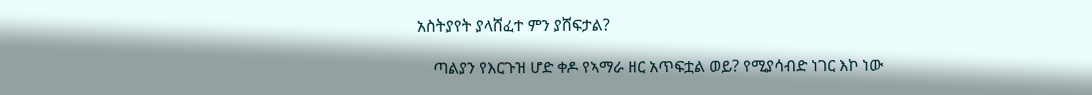አስትያየት ያላሸፈተ ምን ያሸፍታል?

    ጣልያን የእርጉዝ ሆድ ቀዶ የኣማራ ዘር አጥፍቷል ወይ? የሚያሳብድ ነገር እኮ ነው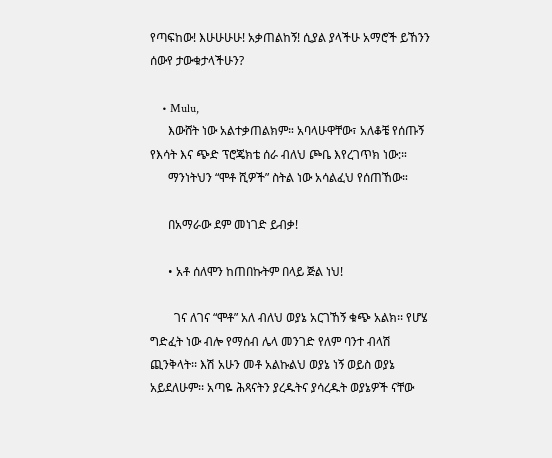የጣፍከው! እሁሁሁሁ! አቃጠልከኝ! ሲያል ያላችሁ አማሮች ይኸንን ሰውየ ታውቁታላችሁን?

    • Mulu,
      እውሸት ነው አልተቃጠልክም። አባላሁዋቸው፣ አለቆቼ የሰጡኝ የእሳት እና ጭድ ፕሮጄክቴ ሰራ ብለህ ጮቤ እየረገጥክ ነው:።
      ማንነትህን “ሞቶ ሺዎች” ስትል ነው አሳልፈህ የሰጠኸው።

      በአማራው ደም መነገድ ይብቃ!

      • አቶ ሰለሞን ከጠበኩትም በላይ ጅል ነህ!

        ገና ለገና “ሞቶ” አለ ብለህ ወያኔ አርገኸኝ ቁጭ አልክ፡፡ የሆሄ ግድፈት ነው ብሎ የማሰብ ሌላ መንገድ የለም ባንተ ብላሽ ጪንቅላት፡፡ እሽ አሁን መቶ አልኩልህ ወያኔ ነኝ ወይስ ወያኔ አይደለሁም፡፡ አጣዬ ሕጻናትን ያረዱትና ያሳረዱት ወያኔዎች ናቸው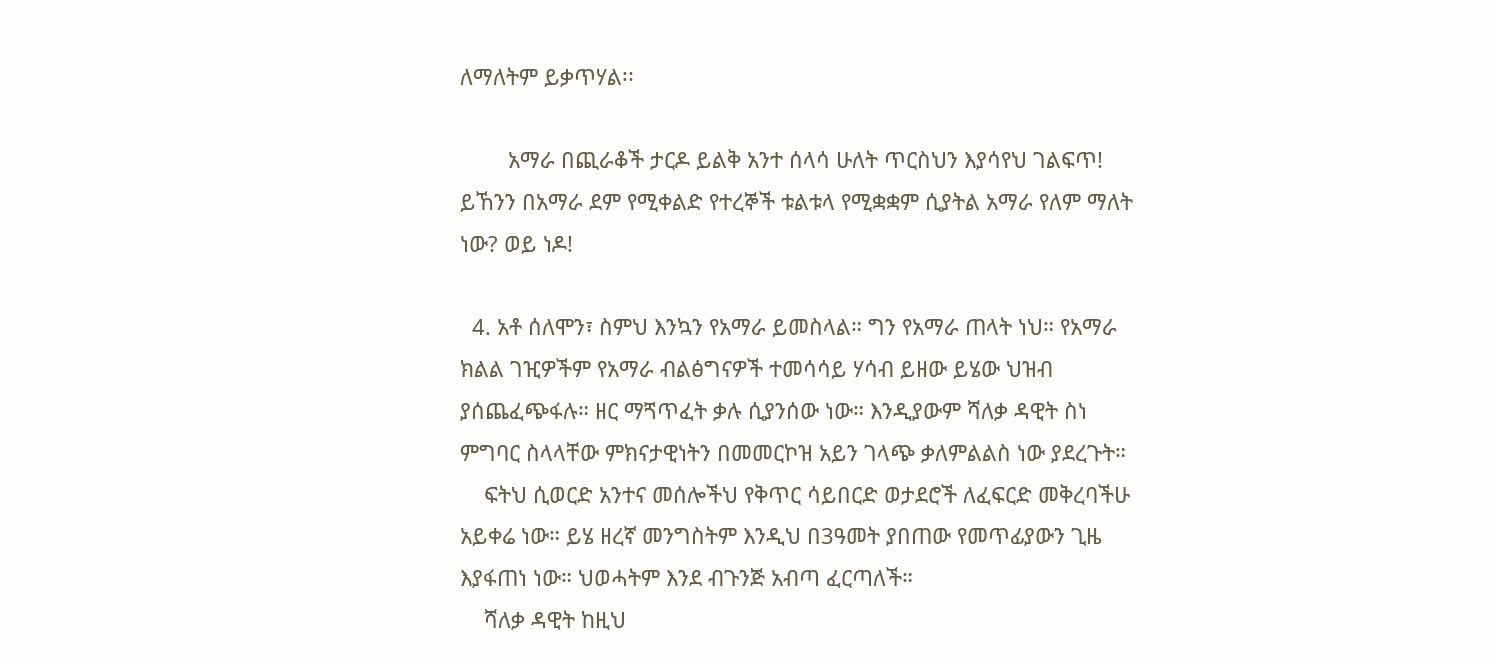ለማለትም ይቃጥሃል፡፡

        አማራ በጪራቆች ታርዶ ይልቅ አንተ ሰላሳ ሁለት ጥርስህን እያሳየህ ገልፍጥ! ይኸንን በአማራ ደም የሚቀልድ የተረኞች ቱልቱላ የሚቋቋም ሲያትል አማራ የለም ማለት ነው? ወይ ነዶ!

  4. አቶ ሰለሞን፣ ስምህ እንኳን የአማራ ይመስላል። ግን የአማራ ጠላት ነህ። የአማራ ክልል ገዢዎችም የአማራ ብልፅግናዎች ተመሳሳይ ሃሳብ ይዘው ይሄው ህዝብ ያሰጨፈጭፋሉ። ዘር ማጘጥፈት ቃሉ ሲያንሰው ነው። እንዲያውም ሻለቃ ዳዊት ስነ ምግባር ስላላቸው ምክናታዊነትን በመመርኮዝ አይን ገላጭ ቃለምልልስ ነው ያደረጉት።
    ፍትህ ሲወርድ አንተና መሰሎችህ የቅጥር ሳይበርድ ወታደሮች ለፈፍርድ መቅረባችሁ አይቀሬ ነው። ይሄ ዘረኛ መንግስትም እንዲህ በ3ዓመት ያበጠው የመጥፊያውን ጊዜ እያፋጠነ ነው። ህወሓትም እንደ ብጉንጅ አብጣ ፈርጣለች።
    ሻለቃ ዳዊት ከዚህ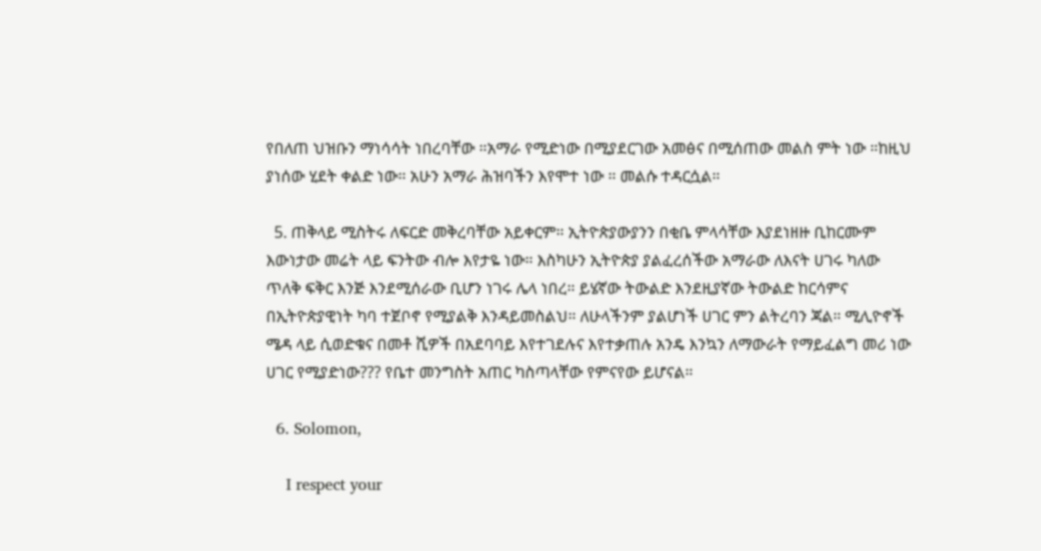የበለጠ ህዝቡን ማነሳሳት ነበረባቸው ።አማራ የሚድነው በሚያደርገው አመፅና በሚሰጠው መልስ ምት ነው ።ከዚህ ያነሰው ሂደት ቀልድ ነው። አሁን አማራ ሕዝባችን እየሞተ ነው ። መልሱ ተዳርሷል።

  5. ጠቅላይ ሚስትሩ ለፍርድ መቅረባቸው አይቀርም። ኢትዮጵያውያንን በቂቤ ምላሳቸው እያደነዘዙ ቢከርሙም እውነታው መሬት ላይ ፍንትው ብሎ እየታዬ ነው። እስካሁን ኢትዮጵያ ያልፈረሰችው አማራው ለእናት ሀገሩ ካለው ጥለቅ ፍቅር እንጅ እንደሚሰራው ቢሆን ነገሩ ሌላ ነበረ። ይሄኛው ትውልድ እንደዚያኛው ትውልድ ከርሳምና በኢትዮጵያዊነት ካባ ተጀቦኖ የሚያልቅ እንዳይመስልህ። ለሁላችንም ያልሆነች ሀገር ምን ልትረባን ጃል። ሚሊዮኖች ሜዳ ላይ ሲወድቁና በመቶ ሺዎች በአደባባይ እየተገደሉና እየተቃጠሉ አንዴ እንኳን ለማውራት የማይፈልግ መሪ ነው ሀገር የሚያድነው??? የቤተ መንግስት አጠር ካስጣላቸው የምናየው ይሆናል።

  6. Solomon,

    I respect your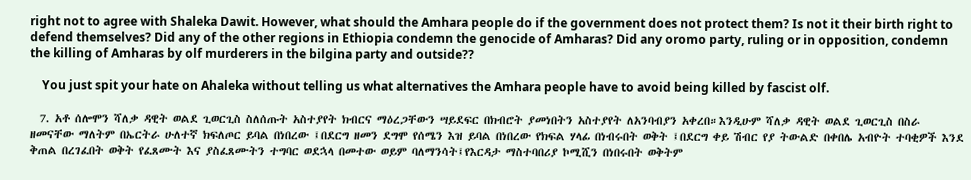right not to agree with Shaleka Dawit. However, what should the Amhara people do if the government does not protect them? Is not it their birth right to defend themselves? Did any of the other regions in Ethiopia condemn the genocide of Amharas? Did any oromo party, ruling or in opposition, condemn the killing of Amharas by olf murderers in the bilgina party and outside??

    You just spit your hate on Ahaleka without telling us what alternatives the Amhara people have to avoid being killed by fascist olf.

  7. አቶ ሰሎሞን ሻለቃ ዳዊት ወልደ ጊወርጊስ ስለሰጡት አስተያየት ክብርና ማዕረጋቸውን ሣይደፍር በክብሮት ያመነበትን አስተያየት ለአንባብያን አቀረበ።እንዲሁም ሻለቃ ዳዊት ወልደ ጊወርጊስ በስራ ዘመናቸው ማለትም በኤርትራ ሁለተኛ ክፍለጦር ይባል በነበረው ፤በደርግ ዘመን ደግሞ የሰሜን እዝ ይባል በነበረው የክፍል ሃላፊ በነብሩበት ወቅት ፤በደርግ ቀይ ሽብር የያ ትውልድ በቀበሌ አብዮት ተባቂዎች እንደ ቅጠል በረገፈበት ወቅት የፈጸሙት እና ያስፈጸሙትን ተግባር ወደኋላ በመተው ወይም ባለማንሳት፤የእርዳታ ማስተባበሪያ ኮሚሺን በነበሩበት ወቅትም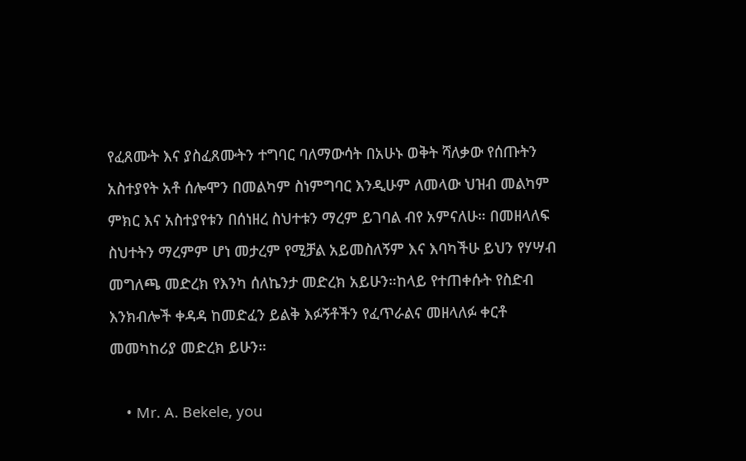የፈጸሙት እና ያስፈጸሙትን ተግባር ባለማውሳት በአሁኑ ወቅት ሻለቃው የሰጡትን አስተያየት አቶ ሰሎሞን በመልካም ስነምግባር እንዲሁም ለመላው ህዝብ መልካም ምክር እና አስተያየቱን በሰነዘረ ስህተቱን ማረም ይገባል ብየ አምናለሁ። በመዘላለፍ ስህተትን ማረምም ሆነ መታረም የሚቻል አይመስለኝም እና እባካችሁ ይህን የሃሣብ መግለጫ መድረክ የእንካ ሰለኬንታ መድረክ አይሁን።ከላይ የተጠቀሱት የስድብ እንክብሎች ቀዳዳ ከመድፈን ይልቅ እፉኝቶችን የፈጥራልና መዘላለፉ ቀርቶ መመካከሪያ መድረክ ይሁን።

    • Mr. A. Bekele, you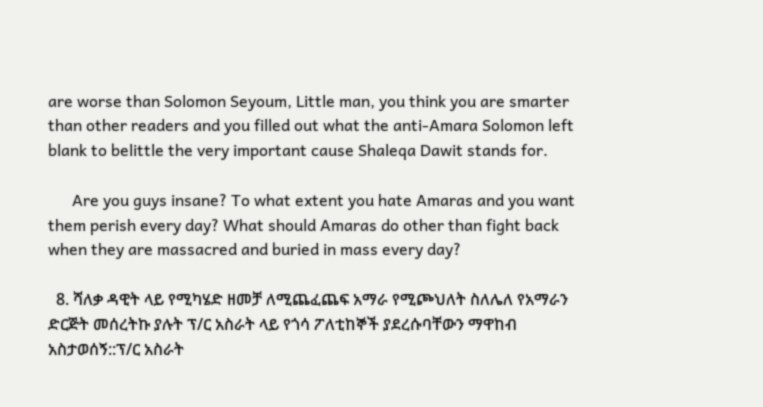are worse than Solomon Seyoum, Little man, you think you are smarter than other readers and you filled out what the anti-Amara Solomon left blank to belittle the very important cause Shaleqa Dawit stands for.

      Are you guys insane? To what extent you hate Amaras and you want them perish every day? What should Amaras do other than fight back when they are massacred and buried in mass every day?

  8. ሻለቃ ዳዊት ላይ የሚካሄድ ዘመቻ ለሚጨፈጨፍ አማራ የሚጮህለት ስለሌለ የአማራን ድርጅት መሰረትኩ ያሉት ፕ/ር አስራት ላይ የጎሳ ፖለቲከኞች ያደረሱባቸውን ማዋከብ አስታወሰኝ::ፕ/ር አስራት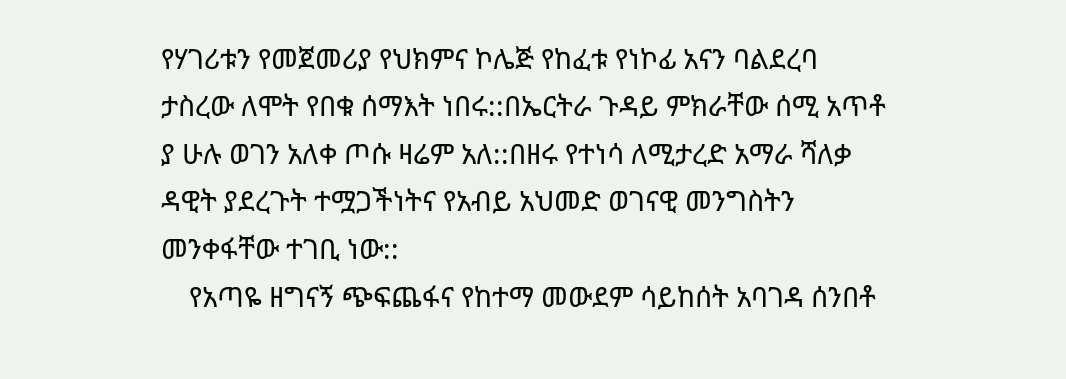የሃገሪቱን የመጀመሪያ የህክምና ኮሌጅ የከፈቱ የነኮፊ አናን ባልደረባ ታስረው ለሞት የበቁ ሰማእት ነበሩ::በኤርትራ ጉዳይ ምክራቸው ሰሚ አጥቶ ያ ሁሉ ወገን አለቀ ጦሱ ዛሬም አለ::በዘሩ የተነሳ ለሚታረድ አማራ ሻለቃ ዳዊት ያደረጉት ተሟጋችነትና የአብይ አህመድ ወገናዊ መንግስትን መንቀፋቸው ተገቢ ነው::
    የአጣዬ ዘግናኝ ጭፍጨፋና የከተማ መውደም ሳይከሰት አባገዳ ሰንበቶ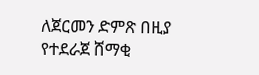ለጀርመን ድምጽ በዚያ የተደራጀ ሸማቂ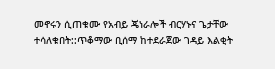መኖሩን ሲጠቁሙ የአብይ ጄነራሎች ብርሃኑና ጌታቸው ተሳለቁበት::ጥቆማው ቢሰማ ከተደራጀው ገዳይ እልቂት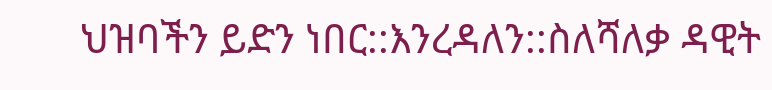ህዝባችን ይድን ነበር::እንረዳለን::ስለሻለቃ ዳዊት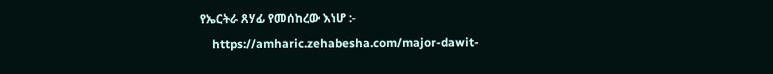የኤርትራ ጸሃፊ የመሰከረው እነሆ :-
    https://amharic.zehabesha.com/major-dawit-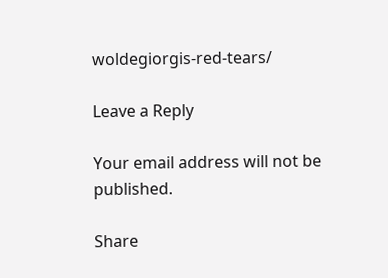woldegiorgis-red-tears/

Leave a Reply

Your email address will not be published.

Share